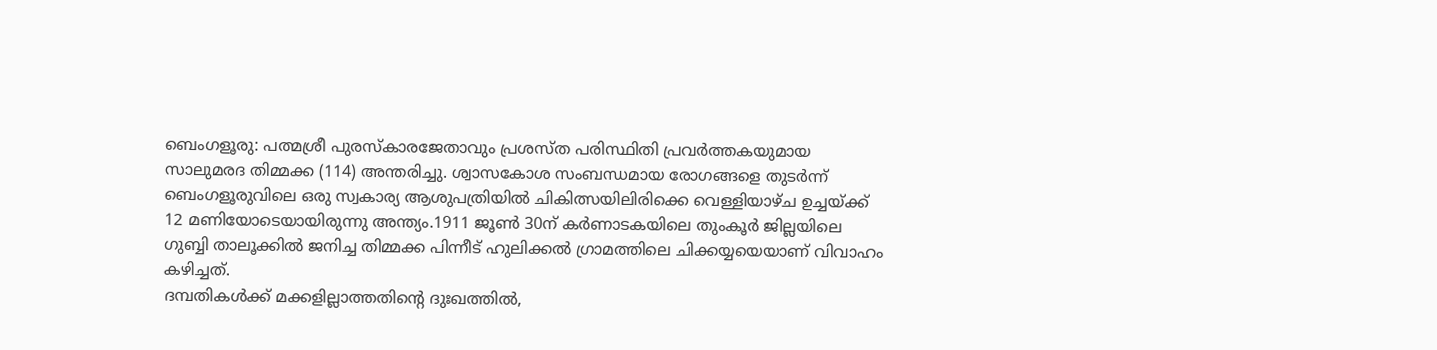ബെംഗളൂരു: പത്മശ്രീ പുരസ്കാരജേതാവും പ്രശസ്ത പരിസ്ഥിതി പ്രവർത്തകയുമായ സാലുമരദ തിമ്മക്ക (114) അന്തരിച്ചു. ശ്വാസകോശ സംബന്ധമായ രോഗങ്ങളെ തുടർന്ന് ബെംഗളൂരുവിലെ ഒരു സ്വകാര്യ ആശുപത്രിയിൽ ചികിത്സയിലിരിക്കെ വെള്ളിയാഴ്ച ഉച്ചയ്ക്ക് 12 മണിയോടെയായിരുന്നു അന്ത്യം.1911 ജൂൺ 30ന് കർണാടകയിലെ തുംകൂർ ജില്ലയിലെ ഗുബ്ബി താലൂക്കിൽ ജനിച്ച തിമ്മക്ക പിന്നീട് ഹുലിക്കൽ ഗ്രാമത്തിലെ ചിക്കയ്യയെയാണ് വിവാഹം കഴിച്ചത്.
ദമ്പതികൾക്ക് മക്കളില്ലാത്തതിന്റെ ദുഃഖത്തിൽ,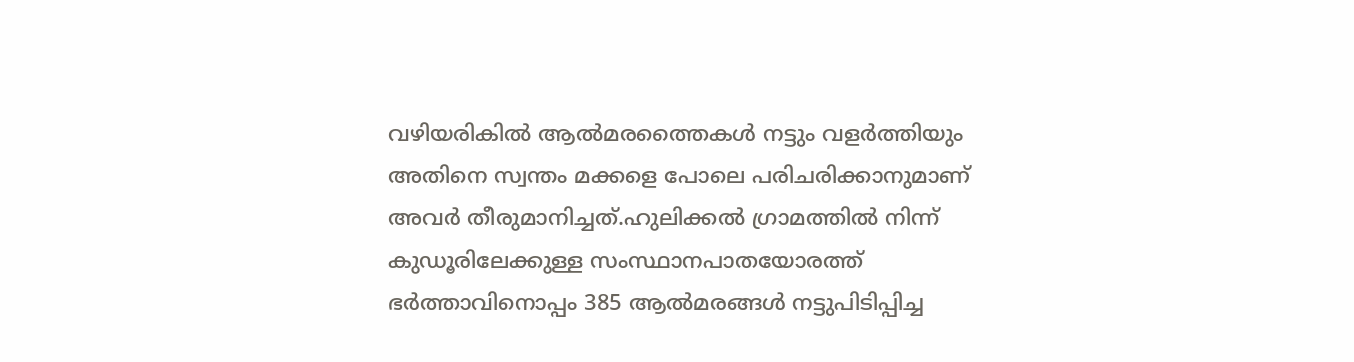വഴിയരികിൽ ആൽമരത്തൈകൾ നട്ടും വളർത്തിയും അതിനെ സ്വന്തം മക്കളെ പോലെ പരിചരിക്കാനുമാണ് അവർ തീരുമാനിച്ചത്.ഹുലിക്കൽ ഗ്രാമത്തിൽ നിന്ന് കുഡൂരിലേക്കുള്ള സംസ്ഥാനപാതയോരത്ത് ഭർത്താവിനൊപ്പം 385 ആൽമരങ്ങൾ നട്ടുപിടിപ്പിച്ച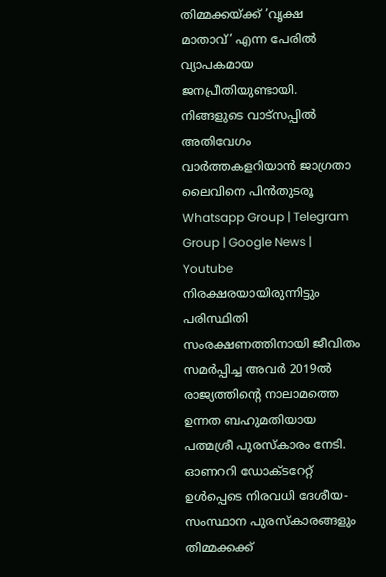തിമ്മക്കയ്ക്ക് ’വൃക്ഷ മാതാവ്’ എന്ന പേരിൽ വ്യാപകമായ ജനപ്രീതിയുണ്ടായി.
നിങ്ങളുടെ വാട്സപ്പിൽ അതിവേഗം വാർത്തകളറിയാൻ ജാഗ്രതാ ലൈവിനെ പിൻതുടരൂ Whatsapp Group | Telegram Group | Google News | Youtube
നിരക്ഷരയായിരുന്നിട്ടും പരിസ്ഥിതി സംരക്ഷണത്തിനായി ജീവിതം സമർപ്പിച്ച അവർ 2019ൽ രാജ്യത്തിന്റെ നാലാമത്തെ ഉന്നത ബഹുമതിയായ പത്മശ്രീ പുരസ്കാരം നേടി. ഓണററി ഡോക്ടറേറ്റ് ഉൾപ്പെടെ നിരവധി ദേശീയ-സംസ്ഥാന പുരസ്കാരങ്ങളും തിമ്മക്കക്ക്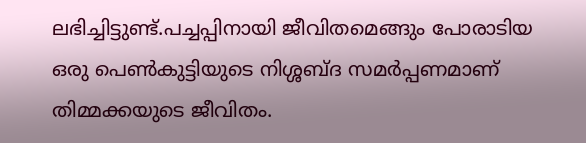ലഭിച്ചിട്ടുണ്ട്.പച്ചപ്പിനായി ജീവിതമെങ്ങും പോരാടിയ ഒരു പെൺകുട്ടിയുടെ നിശ്ശബ്ദ സമർപ്പണമാണ് തിമ്മക്കയുടെ ജീവിതം.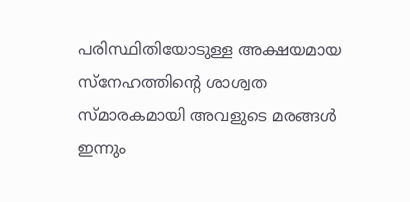പരിസ്ഥിതിയോടുള്ള അക്ഷയമായ സ്നേഹത്തിന്റെ ശാശ്വത സ്മാരകമായി അവളുടെ മരങ്ങൾ ഇന്നും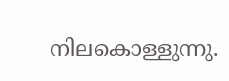നിലകൊള്ളുന്നു.